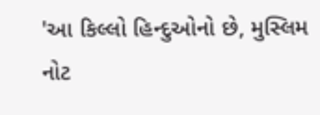'આ કિલ્લો હિન્દુઓનો છે, મુસ્લિમ નોટ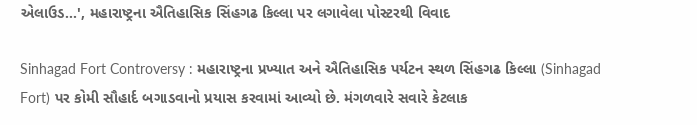એલાઉડ...', મહારાષ્ટ્રના ઐતિહાસિક સિંહગઢ કિલ્લા પર લગાવેલા પોસ્ટરથી વિવાદ

Sinhagad Fort Controversy : મહારાષ્ટ્રના પ્રખ્યાત અને ઐતિહાસિક પર્યટન સ્થળ સિંહગઢ કિલ્લા (Sinhagad Fort) પર કોમી સૌહાર્દ બગાડવાનો પ્રયાસ કરવામાં આવ્યો છે. મંગળવારે સવારે કેટલાક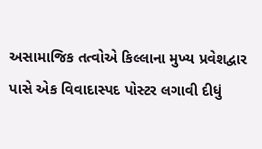અસામાજિક તત્વોએ કિલ્લાના મુખ્ય પ્રવેશદ્વાર પાસે એક વિવાદાસ્પદ પોસ્ટર લગાવી દીધું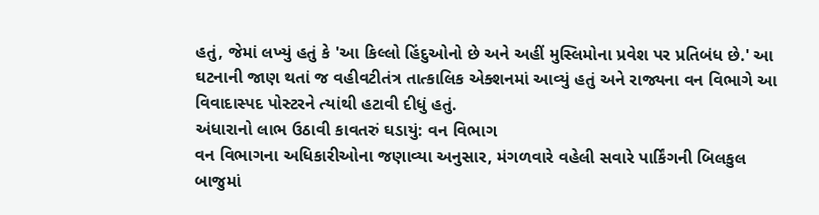હતું, જેમાં લખ્યું હતું કે 'આ કિલ્લો હિંદુઓનો છે અને અહીં મુસ્લિમોના પ્રવેશ પર પ્રતિબંધ છે.' આ ઘટનાની જાણ થતાં જ વહીવટીતંત્ર તાત્કાલિક એક્શનમાં આવ્યું હતું અને રાજ્યના વન વિભાગે આ વિવાદાસ્પદ પોસ્ટરને ત્યાંથી હટાવી દીધું હતું.
અંધારાનો લાભ ઉઠાવી કાવતરું ઘડાયું: વન વિભાગ
વન વિભાગના અધિકારીઓના જણાવ્યા અનુસાર, મંગળવારે વહેલી સવારે પાર્કિંગની બિલકુલ બાજુમાં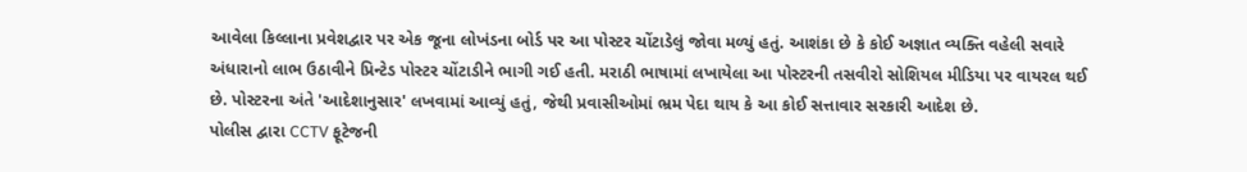આવેલા કિલ્લાના પ્રવેશદ્વાર પર એક જૂના લોખંડના બોર્ડ પર આ પોસ્ટર ચોંટાડેલું જોવા મળ્યું હતું. આશંકા છે કે કોઈ અજ્ઞાત વ્યક્તિ વહેલી સવારે અંધારાનો લાભ ઉઠાવીને પ્રિન્ટેડ પોસ્ટર ચોંટાડીને ભાગી ગઈ હતી. મરાઠી ભાષામાં લખાયેલા આ પોસ્ટરની તસવીરો સોશિયલ મીડિયા પર વાયરલ થઈ છે. પોસ્ટરના અંતે 'આદેશાનુસાર' લખવામાં આવ્યું હતું, જેથી પ્રવાસીઓમાં ભ્રમ પેદા થાય કે આ કોઈ સત્તાવાર સરકારી આદેશ છે.
પોલીસ દ્વારા CCTV ફૂટેજની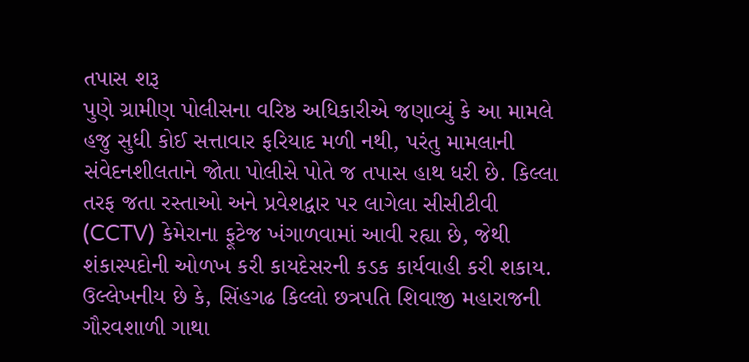તપાસ શરૂ
પુણે ગ્રામીણ પોલીસના વરિષ્ઠ અધિકારીએ જણાવ્યું કે આ મામલે હજુ સુધી કોઈ સત્તાવાર ફરિયાદ મળી નથી, પરંતુ મામલાની સંવેદનશીલતાને જોતા પોલીસે પોતે જ તપાસ હાથ ધરી છે. કિલ્લા તરફ જતા રસ્તાઓ અને પ્રવેશદ્વાર પર લાગેલા સીસીટીવી (CCTV) કેમેરાના ફૂટેજ ખંગાળવામાં આવી રહ્યા છે, જેથી શંકાસ્પદોની ઓળખ કરી કાયદેસરની કડક કાર્યવાહી કરી શકાય. ઉલ્લેખનીય છે કે, સિંહગઢ કિલ્લો છત્રપતિ શિવાજી મહારાજની ગૌરવશાળી ગાથા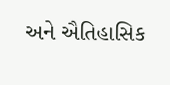અને ઐતિહાસિક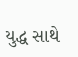યુદ્ધ સાથે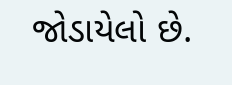જોડાયેલો છે.